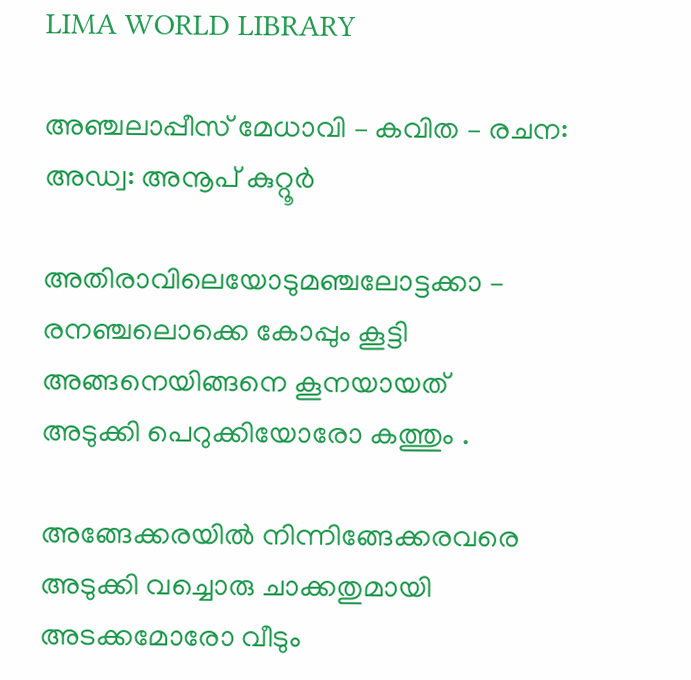LIMA WORLD LIBRARY

അഞ്ചലാപ്പീസ് മേധാവി – കവിത – രചന: അഡ്വ: അനൂപ് കുറ്റൂർ

അതിരാവിലെയോടുമഞ്ചലോട്ടക്കാ –
രനഞ്ചലൊക്കെ കോപ്പും കൂട്ടി
അങ്ങനെയിങ്ങനെ കൂനയായത്
അടുക്കി പെറുക്കിയോരോ കത്തും .

അങ്ങേക്കരയിൽ നിന്നിങ്ങേക്കരവരെ
അടുക്കി വച്ചൊരു ചാക്കതുമായി
അടക്കമോരോ വീടും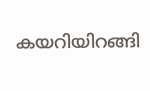കയറിയിറങ്ങി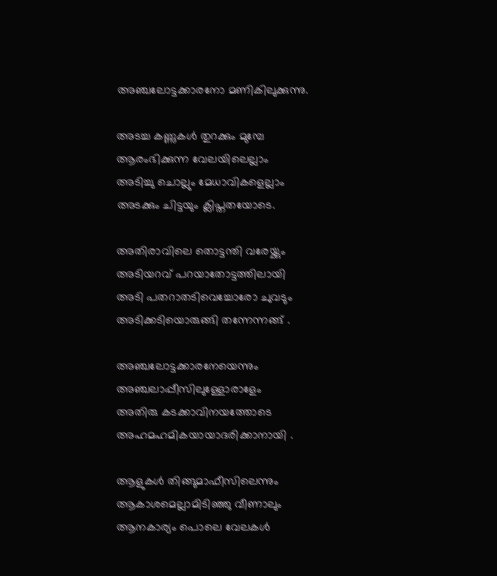അഞ്ചലോട്ടക്കാരനോ മണികിലുക്കുന്നു.

അടച്ച കണ്ണുകൾ തുറക്കും മുമ്പേ
ആരംഭിക്കുന്ന വേലയിലെല്ലാം
അടിച്ചു ചൊല്ലും മേധാവികളെല്ലാം
അടക്കും ചിട്ടയും ക്ലിപ്തതയോടെ.

അതിരാവിലെ തൊട്ടന്തി വരേയ്ക്കും
അടിയറവ് പറയാതോട്ടത്തിലായി
അടി പതറാതടിവെച്ചോരോ ചുവടും
അടിക്കടിയൊരുങ്ങി തന്നേന്നങ്ങ് .

അഞ്ചലോട്ടക്കാരനേയെന്നും
അഞ്ചലാപ്പീസിലുള്ളോരാളേം
അതിരു കടക്കാവിനയത്തോടെ
അഹമഹമികയായാദരിക്കാനായി .

ആളുകൾ തിങ്ങുമാഫീസിലെന്നും
ആകാശമെല്ലാമിടിഞ്ഞു വീണാലും
ആനകാര്യം പൊലെ വേലകൾ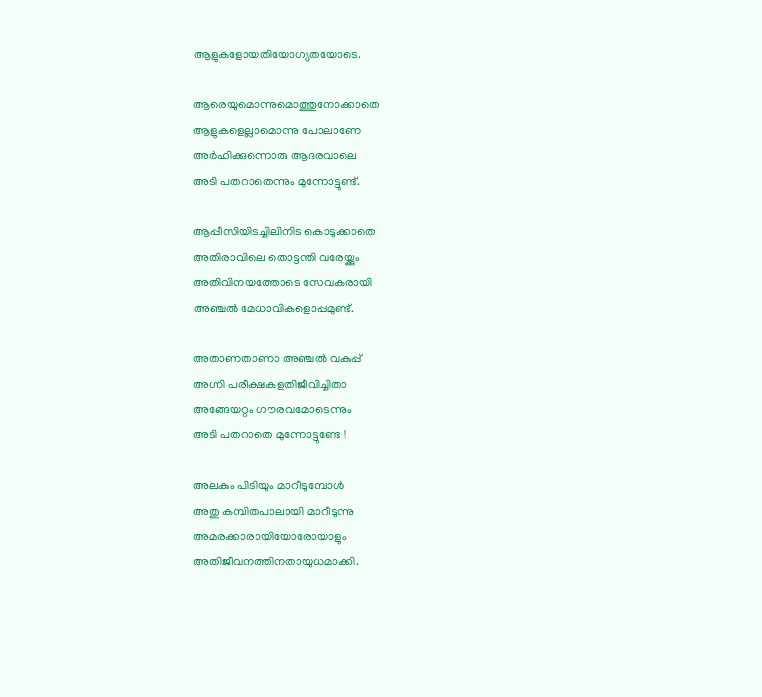ആളുകളോയതിയോഗ്യതയോടെ.

ആരെയുമൊന്നുമൊത്തുനോക്കാതെ
ആളുകളെല്ലാമൊന്നു പോലാണേ
അർഹിക്കുന്നൊരു ആദരവാലെ
അടി പതറാതെന്നും മുന്നോട്ടുണ്ട്.

ആപ്പീസിയിടച്ചിലിനിട കൊടുക്കാതെ
അതിരാവിലെ തൊട്ടന്തി വരേയ്ക്കും
അതിവിനയത്തോടെ സേവകരായി
അഞ്ചൽ മേധാവികളൊപ്പമുണ്ട്.

അതാണതാണാ അഞ്ചൽ വകുപ്പ്
അഗ്നി പരീക്ഷകളതിജീവിച്ചിതാ
അങ്ങേയറ്റം ഗൗരവമോടെന്നും
അടി പതറാതെ മുന്നോട്ടുണ്ടേ !

അലകും പിടിയും മാറീടുമ്പോൾ
അതു കമ്പിതപാലായി മാറീടുന്നു
അമരക്കാരായിയോരോയാളും
അതിജീവനത്തിനതായുധമാക്കി.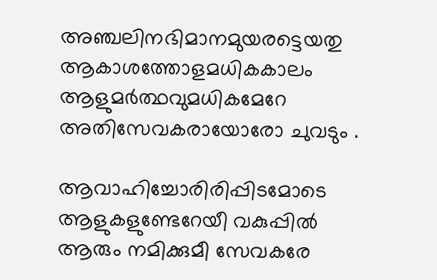അഞ്ചലിനഭിമാനമുയരട്ടെയതു
ആകാശത്തോളമധികകാലം
ആളുമർത്ഥവുമധികമേറേ
അതിസേവകരായോരോ ചുവടും .

ആവാഹിച്ചോരിരിപ്പിടമോടെ
ആളുകളുണ്ടേറേയീ വകുപ്പിൽ
ആരും നമിക്കുമീ സേവകരേ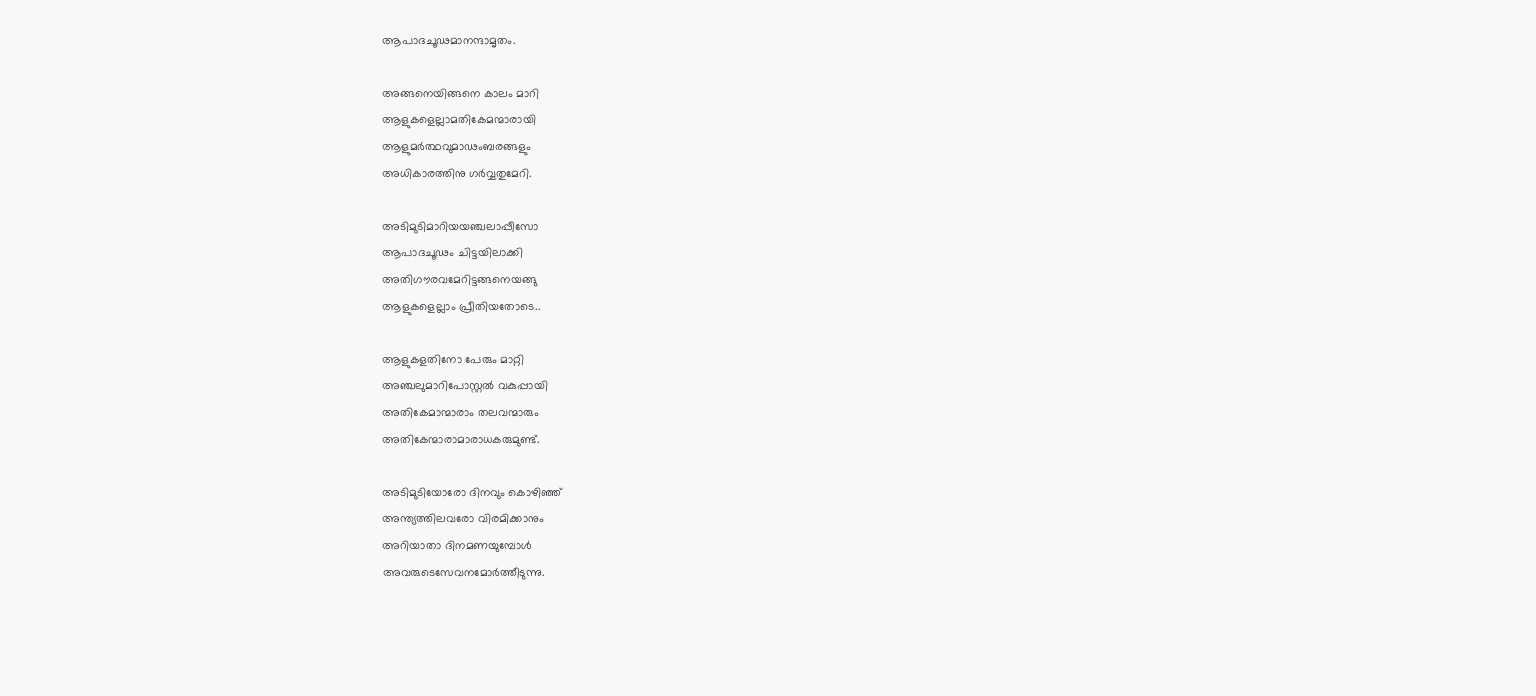ആപാദചൂഢമാനന്ദാമൃതം.

അങ്ങനെയിങ്ങനെ കാലം മാറി
ആളുകളെല്ലാമതികേമന്മാരായി
ആളുമർത്ഥവുമാഢംബരങ്ങളും
അധികാരത്തിനു ഗർവ്വതുമേറി.

അടിമുടിമാറിയയഞ്ചലാപ്പീസോ
ആപാദചൂഢം ചിട്ടയിലാക്കി
അതിഗൗരവമേറിട്ടങ്ങനെയങ്ങു
ആളുകളെല്ലാം പ്രീതിയതോടെ..

ആളുകളതിനോ പേരും മാറ്റി
അഞ്ചലുമാറിപോസ്റ്റൽ വകുപ്പായി
അതികേമാന്മാരാം തലവന്മാരും
അതികേന്മാരാമാരാധകരുമുണ്ട്.

അടിമുടിയോരോ ദിനവും കൊഴിഞ്ഞ്
അന്ത്യത്തിലവരോ വിരമിക്കാനും
അറിയാതാ ദിനമണയുമ്പോൾ
അവരുടെസേവനമോർത്തീടുന്നു.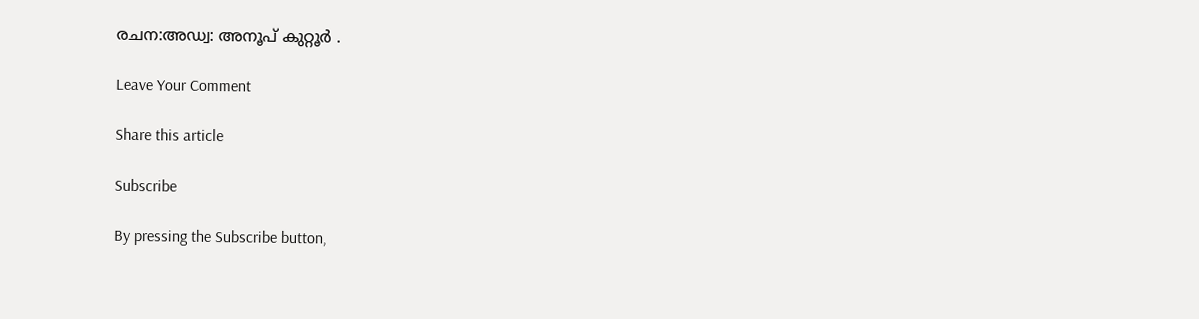രചന:അഡ്വ: അനൂപ് കുറ്റൂർ .

Leave Your Comment

Share this article

Subscribe

By pressing the Subscribe button,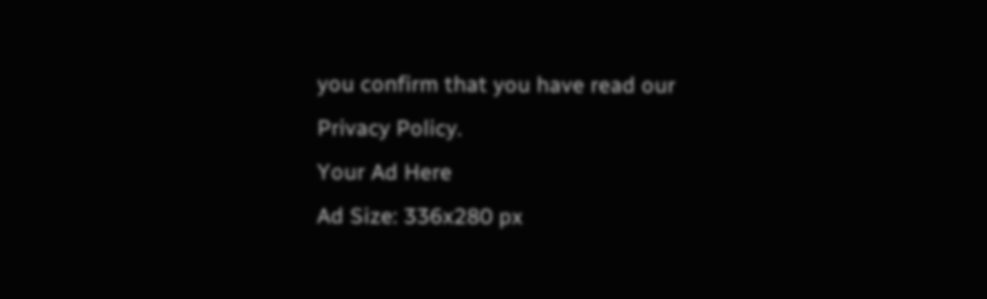you confirm that you have read our Privacy Policy.
Your Ad Here
Ad Size: 336x280 px